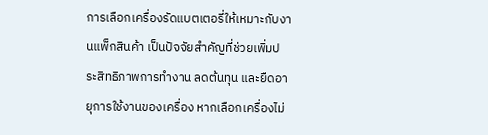การเลือกเครื่องรัดแบตเตอรี่ให้เหมาะกับงานแพ็กสินค้า เป็นปัจจัยสำคัญที่ช่วยเพิ่มประสิทธิภาพการทำงาน ลดต้นทุน และยืดอายุการใช้งานของเครื่อง หากเลือกเครื่องไม่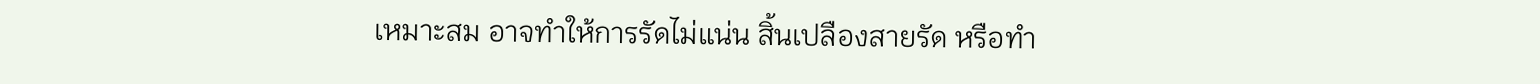เหมาะสม อาจทำให้การรัดไม่แน่น สิ้นเปลืองสายรัด หรือทำ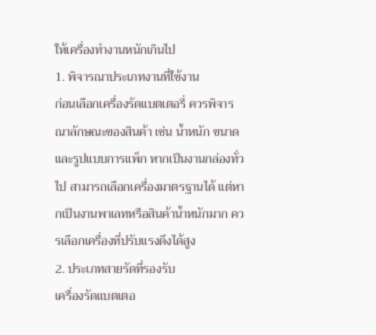ให้เครื่องทำงานหนักเกินไป
1. พิจารณาประเภทงานที่ใช้งาน
ก่อนเลือกเครื่องรัดแบตเตอรี่ ควรพิจารณาลักษณะของสินค้า เช่น น้ำหนัก ขนาด และรูปแบบการแพ็ก หากเป็นงานกล่องทั่วไป สามารถเลือกเครื่องมาตรฐานได้ แต่หากเป็นงานพาเลทหรือสินค้าน้ำหนักมาก ควรเลือกเครื่องที่ปรับแรงดึงได้สูง
2. ประเภทสายรัดที่รองรับ
เครื่องรัดแบตเตอ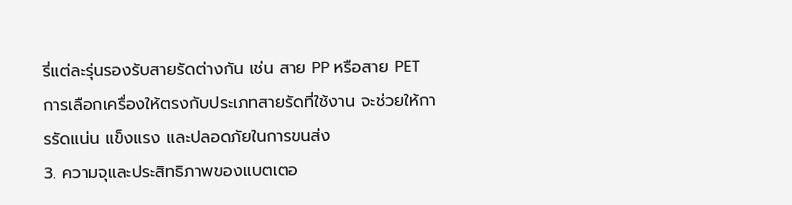รี่แต่ละรุ่นรองรับสายรัดต่างกัน เช่น สาย PP หรือสาย PET การเลือกเครื่องให้ตรงกับประเภทสายรัดที่ใช้งาน จะช่วยให้การรัดแน่น แข็งแรง และปลอดภัยในการขนส่ง
3. ความจุและประสิทธิภาพของแบตเตอ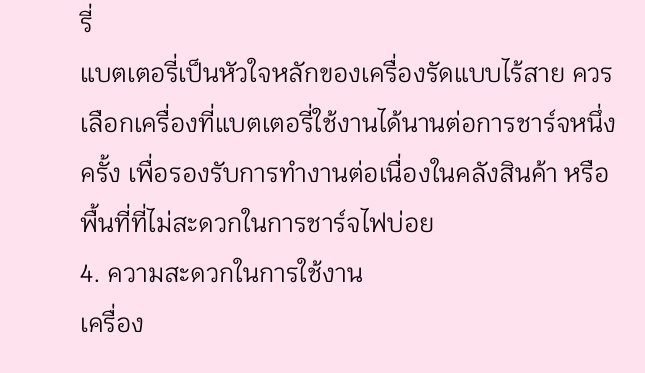รี่
แบตเตอรี่เป็นหัวใจหลักของเครื่องรัดแบบไร้สาย ควรเลือกเครื่องที่แบตเตอรี่ใช้งานได้นานต่อการชาร์จหนึ่งครั้ง เพื่อรองรับการทำงานต่อเนื่องในคลังสินค้า หรือพื้นที่ที่ไม่สะดวกในการชาร์จไฟบ่อย
4. ความสะดวกในการใช้งาน
เครื่อง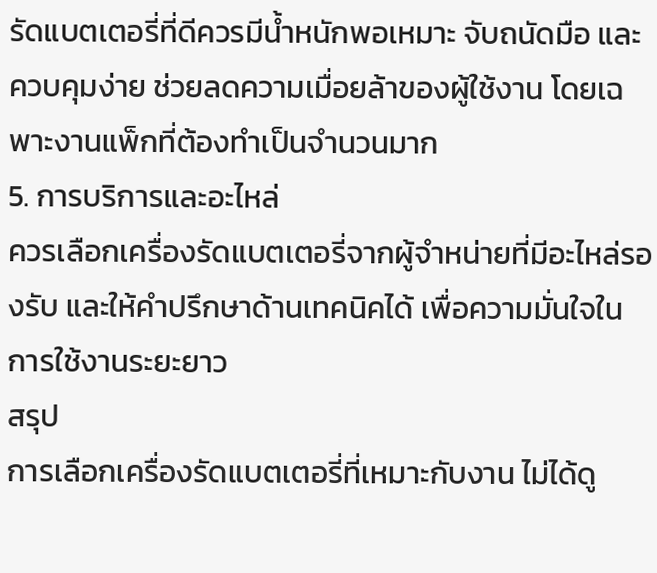รัดแบตเตอรี่ที่ดีควรมีน้ำหนักพอเหมาะ จับถนัดมือ และควบคุมง่าย ช่วยลดความเมื่อยล้าของผู้ใช้งาน โดยเฉพาะงานแพ็กที่ต้องทำเป็นจำนวนมาก
5. การบริการและอะไหล่
ควรเลือกเครื่องรัดแบตเตอรี่จากผู้จำหน่ายที่มีอะไหล่รองรับ และให้คำปรึกษาด้านเทคนิคได้ เพื่อความมั่นใจในการใช้งานระยะยาว
สรุป
การเลือกเครื่องรัดแบตเตอรี่ที่เหมาะกับงาน ไม่ได้ดู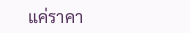แค่ราคา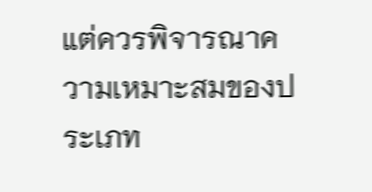แต่ควรพิจารณาความเหมาะสมของประเภท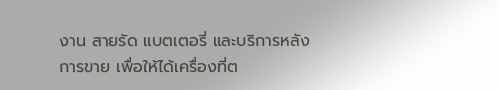งาน สายรัด แบตเตอรี่ และบริการหลังการขาย เพื่อให้ได้เครื่องที่ต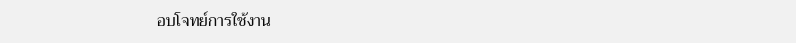อบโจทย์การใช้งาน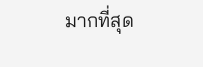มากที่สุด